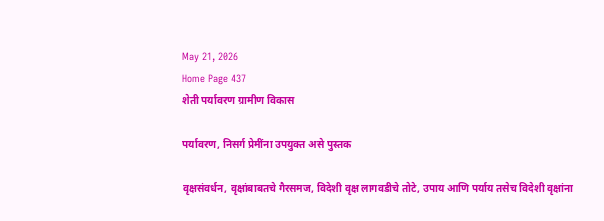May 21, 2026
Home Page 437
शेती पर्यावरण ग्रामीण विकास

पर्यावरण, निसर्ग प्रेमींना उपयुक्त असे पुस्तक

वृक्षसंवर्धन, वृक्षांबाबतचे गैरसमज, विदेशी वृक्ष लागवडीचे तोटे, उपाय आणि पर्याय तसेच विदेशी वृक्षांना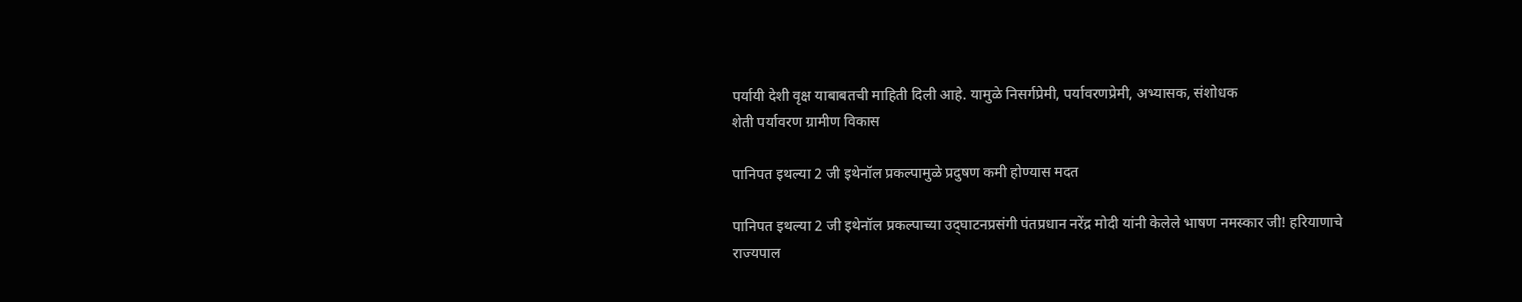पर्यायी देशी वृक्ष याबाबतची माहिती दिली आहे. यामुळे निसर्गप्रेमी, पर्यावरणप्रेमी, अभ्यासक, संशोधक
शेती पर्यावरण ग्रामीण विकास

पानिपत इथल्या 2 जी इथेनॉल प्रकल्पामुळे प्रदुषण कमी होण्यास मदत

पानिपत इथल्या 2 जी इथेनॉल प्रकल्पाच्या उद्‌घाटनप्रसंगी पंतप्रधान नरेंद्र मोदी यांनी केलेले भाषण नमस्कार जी! हरियाणाचे राज्यपाल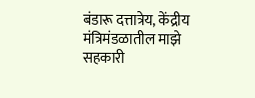बंडारू दत्तात्रेय, केंद्रीय मंत्रिमंडळातील माझे सहकारी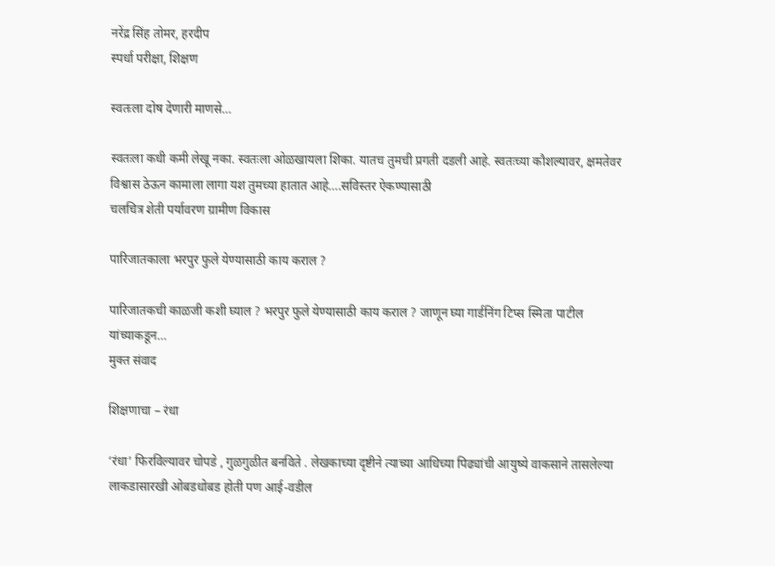नरेंद्र सिंह तोमर, हरदीप
स्पर्धा परीक्षा, शिक्षण

स्वतःला दोष देणारी माणसे…

स्वतःला कधी कमी लेखू नका. स्वतःला ओळखायला शिका. यातच तुमची प्रगती दडली आहे. स्वतःच्या कौशल्यावर, क्षमतेवर विश्वास ठेऊन कामाला लागा यश तुमच्या हातात आहे….सविस्तर ऐकण्यासाठी
चलचित्र शेती पर्यावरण ग्रामीण विकास

पारिजातकाला भरपुर फुले येण्यासाठी काय कराल ?

पारिजातकची काळजी कशी घ्याल ? भरपुर फुले येण्यासाठी काय कराल ? जाणून घ्या गार्डनिंग टिप्स स्मिता पाटील यांच्याकडून…
मुक्त संवाद

शिक्षणाचा – रंधा

‘रंधा’ फिरविल्यावर चोपडे , गुळगुळीत बनविते . लेखकाच्या दृष्टीने त्याच्या आधिच्या पिढ्यांची आयुष्ये वाकसाने तासलेल्या लाकडासारखी ओबडधोबड होती पण आई-वडील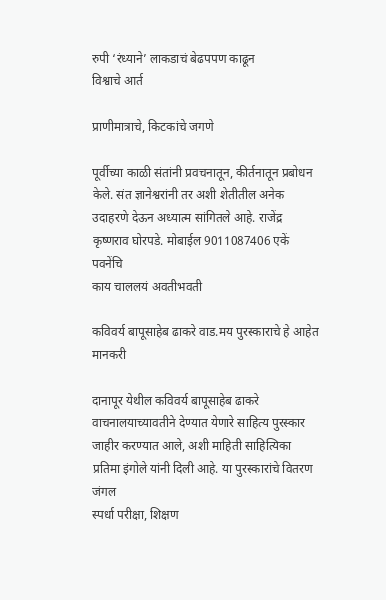रुपी ‘रंध्याने’ लाकडाचं बेढपपण काढून
विश्वाचे आर्त

प्राणीमात्राचे, किटकांचे जगणे

पूर्वीच्या काळी संतांनी प्रवचनातून, कीर्तनातून प्रबोधन केले. संत ज्ञानेश्वरांनी तर अशी शेतीतील अनेक उदाहरणे देऊन अध्यात्म सांगितले आहे. राजेंद्र कृष्णराव घोरपडे. मोबाईल 9011087406 एकें पवनेंचि
काय चाललयं अवतीभवती

कविवर्य बापूसाहेब ढाकरे वाड.मय पुरस्काराचे हे आहेत मानकरी

दानापूर येथील कविवर्य बापूसाहेब ढाकरे वाचनालयाच्यावतीने देण्यात येणारे साहित्य पुरस्कार जाहीर करण्यात आले, अशी माहिती साहित्यिका प्रतिमा इंगोले यांनी दिली आहे. या पुरस्कारांचे वितरण जंगल
स्पर्धा परीक्षा, शिक्षण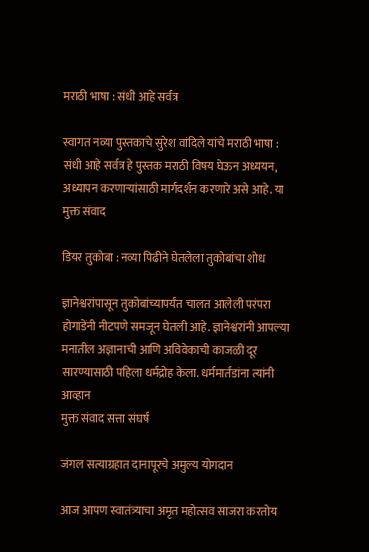मराठी भाषा : संधी आहे सर्वत्र

स्वागत नव्या पुस्तकाचे सुरेश वांदिले यांचे मराठी भाषा : संधी आहे सर्वत्र हे पुस्तक मराठी विषय घेऊन अध्ययन, अध्यापन करणार्‍यांसाठी मार्गदर्शन करणारे असे आहे. या
मुक्त संवाद

डियर तुकोबा : नव्या पिढीने घेतलेला तुकोबांचा शोध

ज्ञानेश्वरांपासून तुकोबांच्यापर्यंत चालत आलेली परंपरा होगाडेंनी नीटपणे समजून घेतली आहे. ज्ञानेश्वरांनी आपल्या मनातील अज्ञानाची आणि अविवेकाची काजळी दूर सारण्यासाठी पहिला धर्मद्रोह केला. धर्ममार्तंडांना त्यांनी आव्हान
मुक्त संवाद सत्ता संघर्ष

जंगल सत्याग्रहात दानापूरचे अमुल्य योगदान

आज आपण स्वातंत्र्याचा अमृत महोत्सव साजरा करतोय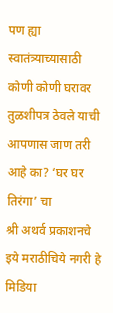पण ह्या स्वातंत्र्याच्यासाठी कोणी कोणी घरावर तुळशीपत्र ठेवले याची आपणास जाण तरी आहे का? ‘घर घर तिरंगा’ चा
श्री अथर्व प्रकाशनचे इये मराठीचिये नगरी हे मिडिया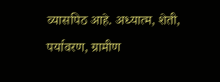व्यासपिठ आहे. अध्यात्म, शेती, पर्यावरण, ग्रामीण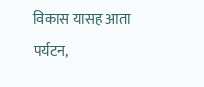विकास यासह आता पर्यटन,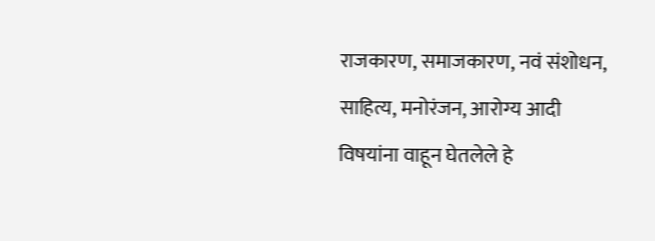राजकारण, समाजकारण, नवं संशोधन, साहित्य, मनोरंजन, आरोग्य आदी विषयांना वाहून घेतलेले हे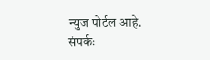न्युज पोर्टल आहे. संपर्कः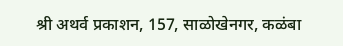श्री अथर्व प्रकाशन, 157, साळोखेनगर, कळंबा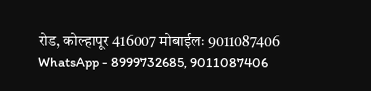रोड, कोल्हापूर 416007 मोबाईलः 9011087406 WhatsApp - 8999732685, 9011087406